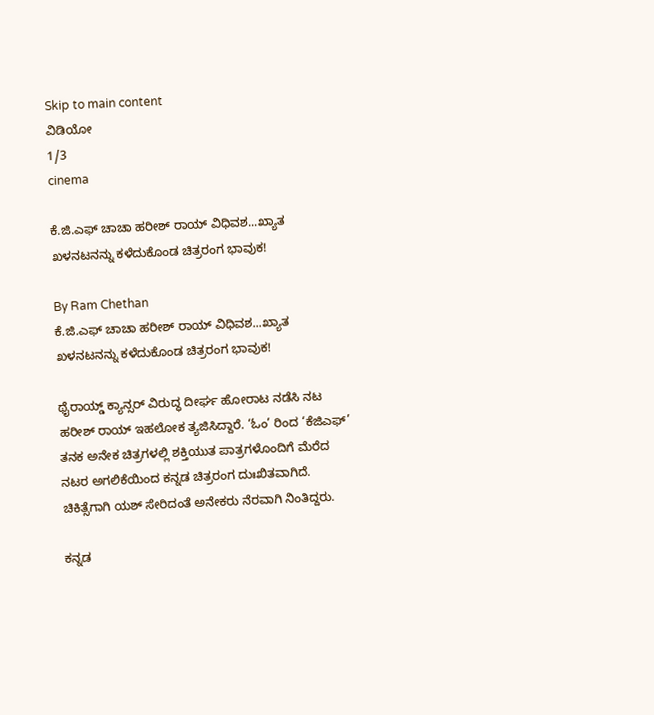Skip to main content
ವಿಡಿಯೋ
1/3
cinema

ಕೆ.ಜಿ.ಎಫ್‌ ಚಾಚಾ ಹರೀಶ್‌ ರಾಯ್‌ ವಿಧಿವಶ...ಖ್ಯಾತ ಖಳನಟನನ್ನು ಕಳೆದುಕೊಂಡ ಚಿತ್ರರಂಗ ಭಾವುಕ!

By Ram Chethan
ಕೆ.ಜಿ.ಎಫ್‌ ಚಾಚಾ ಹರೀಶ್‌ ರಾಯ್‌ ವಿಧಿವಶ...ಖ್ಯಾತ ಖಳನಟನನ್ನು ಕಳೆದುಕೊಂಡ ಚಿತ್ರರಂಗ ಭಾವುಕ!

ಥೈರಾಯ್ಡ್ ಕ್ಯಾನ್ಸರ್ ವಿರುದ್ಧ ದೀರ್ಘ ಹೋರಾಟ ನಡೆಸಿ ನಟ ಹರೀಶ್ ರಾಯ್ ಇಹಲೋಕ ತ್ಯಜಿಸಿದ್ದಾರೆ. ‘ಓಂ’ ರಿಂದ ‘ಕೆಜಿಎಫ್’ ತನಕ ಅನೇಕ ಚಿತ್ರಗಳಲ್ಲಿ ಶಕ್ತಿಯುತ ಪಾತ್ರಗಳೊಂದಿಗೆ ಮೆರೆದ ನಟರ ಅಗಲಿಕೆಯಿಂದ ಕನ್ನಡ ಚಿತ್ರರಂಗ ದುಃಖಿತವಾಗಿದೆ. ಚಿಕಿತ್ಸೆಗಾಗಿ ಯಶ್ ಸೇರಿದಂತೆ ಅನೇಕರು ನೆರವಾಗಿ ನಿಂತಿದ್ದರು.

ಕನ್ನಡ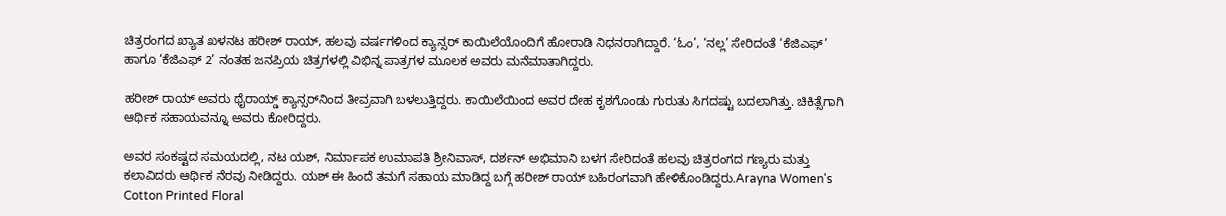ಚಿತ್ರರಂಗದ ಖ್ಯಾತ ಖಳನಟ ಹರೀಶ್ ರಾಯ್, ಹಲವು ವರ್ಷಗಳಿಂದ ಕ್ಯಾನ್ಸರ್ ಕಾಯಿಲೆಯೊಂದಿಗೆ ಹೋರಾಡಿ ನಿಧನರಾಗಿದ್ದಾರೆ. ‘ಓಂ’, ‘ನಲ್ಲ’ ಸೇರಿದಂತೆ ‘ಕೆಜಿಎಫ್’ ಹಾಗೂ ‘ಕೆಜಿಎಫ್ 2’ ನಂತಹ ಜನಪ್ರಿಯ ಚಿತ್ರಗಳಲ್ಲಿ ವಿಭಿನ್ನ ಪಾತ್ರಗಳ ಮೂಲಕ ಅವರು ಮನೆಮಾತಾಗಿದ್ದರು.

ಹರೀಶ್ ರಾಯ್ ಅವರು ಥೈರಾಯ್ಡ್ ಕ್ಯಾನ್ಸರ್‌ನಿಂದ ತೀವ್ರವಾಗಿ ಬಳಲುತ್ತಿದ್ದರು. ಕಾಯಿಲೆಯಿಂದ ಅವರ ದೇಹ ಕೃಶಗೊಂಡು ಗುರುತು ಸಿಗದಷ್ಟು ಬದಲಾಗಿತ್ತು. ಚಿಕಿತ್ಸೆಗಾಗಿ ಆರ್ಥಿಕ ಸಹಾಯವನ್ನೂ ಅವರು ಕೋರಿದ್ದರು.

ಅವರ ಸಂಕಷ್ಟದ ಸಮಯದಲ್ಲಿ, ನಟ ಯಶ್, ನಿರ್ಮಾಪಕ ಉಮಾಪತಿ ಶ್ರೀನಿವಾಸ್, ದರ್ಶನ್ ಅಭಿಮಾನಿ ಬಳಗ ಸೇರಿದಂತೆ ಹಲವು ಚಿತ್ರರಂಗದ ಗಣ್ಯರು ಮತ್ತು ಕಲಾವಿದರು ಆರ್ಥಿಕ ನೆರವು ನೀಡಿದ್ದರು. ಯಶ್ ಈ ಹಿಂದೆ ತಮಗೆ ಸಹಾಯ ಮಾಡಿದ್ದ ಬಗ್ಗೆ ಹರೀಶ್ ರಾಯ್ ಬಹಿರಂಗವಾಗಿ ಹೇಳಿಕೊಂಡಿದ್ದರು.Arayna Women's Cotton Printed Floral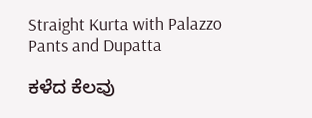Straight Kurta with Palazzo Pants and Dupatta

ಕಳೆದ ಕೆಲವು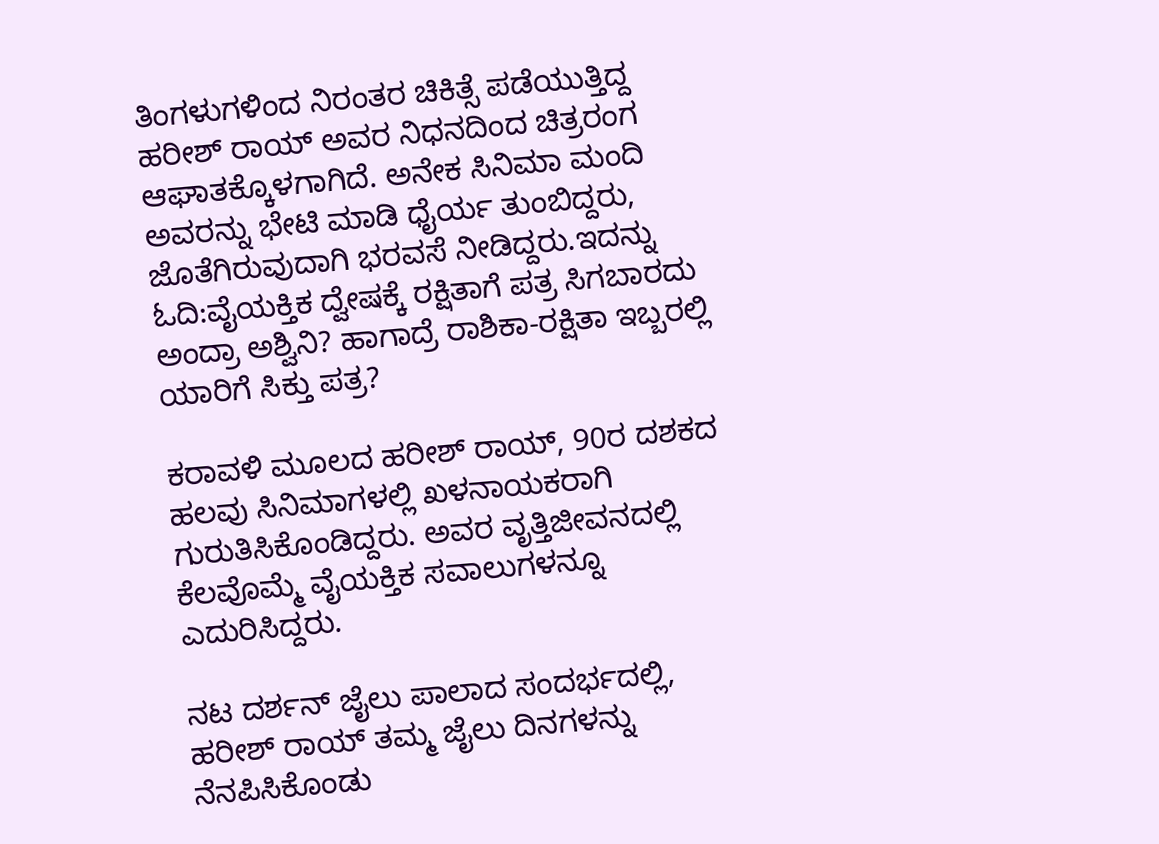ತಿಂಗಳುಗಳಿಂದ ನಿರಂತರ ಚಿಕಿತ್ಸೆ ಪಡೆಯುತ್ತಿದ್ದ ಹರೀಶ್ ರಾಯ್ ಅವರ ನಿಧನದಿಂದ ಚಿತ್ರರಂಗ ಆಘಾತಕ್ಕೊಳಗಾಗಿದೆ. ಅನೇಕ ಸಿನಿಮಾ ಮಂದಿ ಅವರನ್ನು ಭೇಟಿ ಮಾಡಿ ಧೈರ್ಯ ತುಂಬಿದ್ದರು, ಜೊತೆಗಿರುವುದಾಗಿ ಭರವಸೆ ನೀಡಿದ್ದರು.ಇದನ್ನು ಓದಿ:ವೈಯಕ್ತಿಕ ದ್ವೇಷಕ್ಕೆ ರಕ್ಷಿತಾಗೆ ಪತ್ರ ಸಿಗಬಾರದು ಅಂದ್ರಾ ಅಶ್ವಿನಿ? ಹಾಗಾದ್ರೆ ರಾಶಿಕಾ-ರಕ್ಷಿತಾ ಇಬ್ಬರಲ್ಲಿ ಯಾರಿಗೆ ಸಿಕ್ತು ಪತ್ರ?

ಕರಾವಳಿ ಮೂಲದ ಹರೀಶ್ ರಾಯ್, 90ರ ದಶಕದ ಹಲವು ಸಿನಿಮಾಗಳಲ್ಲಿ ಖಳನಾಯಕರಾಗಿ ಗುರುತಿಸಿಕೊಂಡಿದ್ದರು. ಅವರ ವೃತ್ತಿಜೀವನದಲ್ಲಿ ಕೆಲವೊಮ್ಮೆ ವೈಯಕ್ತಿಕ ಸವಾಲುಗಳನ್ನೂ ಎದುರಿಸಿದ್ದರು.

ನಟ ದರ್ಶನ್ ಜೈಲು ಪಾಲಾದ ಸಂದರ್ಭದಲ್ಲಿ, ಹರೀಶ್ ರಾಯ್ ತಮ್ಮ ಜೈಲು ದಿನಗಳನ್ನು ನೆನಪಿಸಿಕೊಂಡು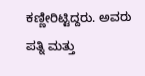ಕಣ್ಣೀರಿಟ್ಟಿದ್ದರು. ಅವರು ಪತ್ನಿ ಮತ್ತು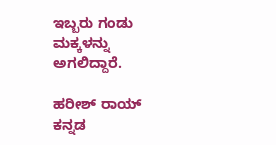ಇಬ್ಬರು ಗಂಡು ಮಕ್ಕಳನ್ನು ಅಗಲಿದ್ದಾರೆ.

ಹರೀಶ್ ರಾಯ್ ಕನ್ನಡ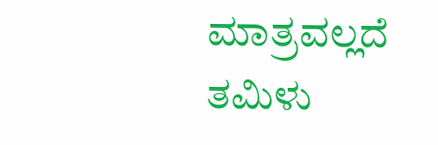ಮಾತ್ರವಲ್ಲದೆ ತಮಿಳು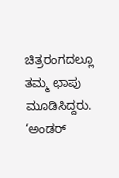ಚಿತ್ರರಂಗದಲ್ಲೂ ತಮ್ಮ ಛಾಪು ಮೂಡಿಸಿದ್ದರು. ‘ಅಂಡರ್‌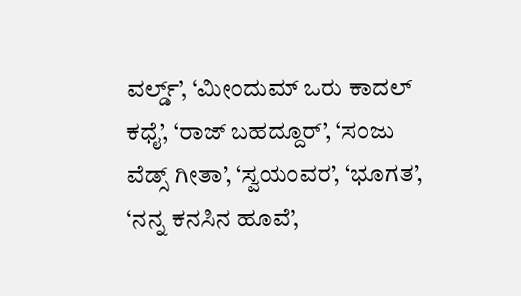ವರ್ಲ್ಡ್’, ‘ಮೀಂದುಮ್ ಒರು ಕಾದಲ್ ಕಧೈ’, ‘ರಾಜ್ ಬಹದ್ದೂರ್’, ‘ಸಂಜು ವೆಡ್ಸ್ ಗೀತಾ’, ‘ಸ್ವಯಂವರ’, ‘ಭೂಗತ’, ‘ನನ್ನ ಕನಸಿನ ಹೂವೆ’,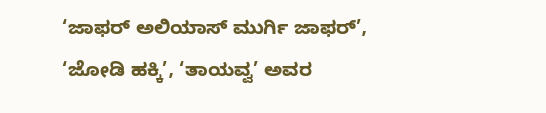‘ಜಾಫರ್ ಅಲಿಯಾಸ್ ಮುರ್ಗಿ ಜಾಫರ್’, ‘ಜೋಡಿ ಹಕ್ಕಿ’, ‘ತಾಯವ್ವ’ ಅವರ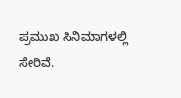ಪ್ರಮುಖ ಸಿನಿಮಾಗಳಲ್ಲಿ ಸೇರಿವೆ.